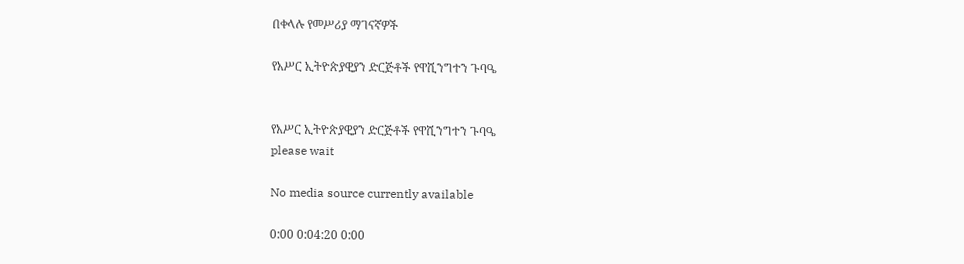በቀላሉ የመሥሪያ ማገናኛዎች

የአሥር ኢትዮጵያዊያን ድርጅቶች የዋሺንግተን ጉባዔ


የአሥር ኢትዮጵያዊያን ድርጅቶች የዋሺንግተን ጉባዔ
please wait

No media source currently available

0:00 0:04:20 0:00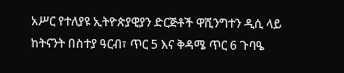አሥር የተለያዩ ኢትዮጵያዊያን ድርጅቶች ዋሺንግተን ዲሲ ላይ ከትናንት በስተያ ዓርብ፣ ጥር 5 እና ቅዳሜ ጥር 6 ጉባዔ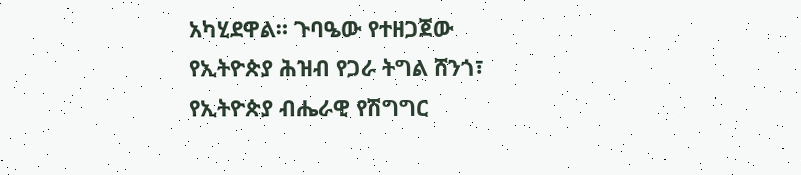አካሂደዋል። ጉባዔው የተዘጋጀው የኢትዮጵያ ሕዝብ የጋራ ትግል ሸንጎ፣ የኢትዮጵያ ብሔራዊ የሽግግር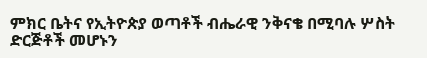ምክር ቤትና የኢትዮጵያ ወጣቶች ብሔራዊ ንቅናቄ በሚባሉ ሦስት ድርጅቶች መሆኑን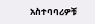አስተባባሪዎቹ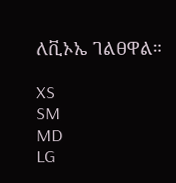ለቪኦኤ ገልፀዋል።

XS
SM
MD
LG